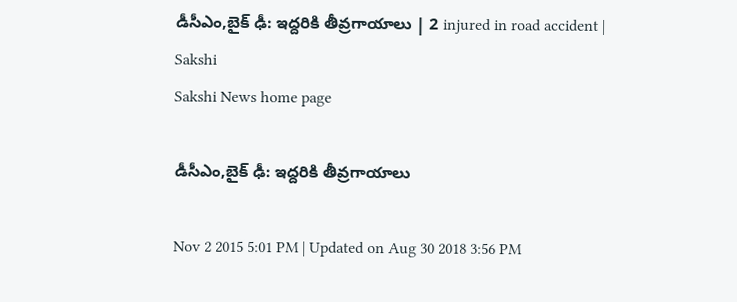డీసీఎం,బైక్ ఢీ: ఇద్దరికి తీవ్రగాయాలు | 2 injured in road accident | Sakshi
Sakshi News home page

డీసీఎం,బైక్ ఢీ: ఇద్దరికి తీవ్రగాయాలు

Nov 2 2015 5:01 PM | Updated on Aug 30 2018 3:56 PM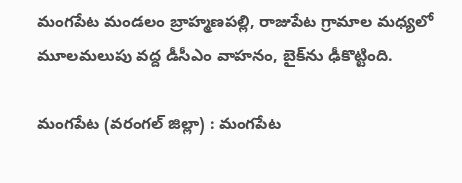మంగపేట మండలం బ్రాహ్మణపల్లి, రాజుపేట గ్రామాల మధ్యలో మూలమలుపు వద్ద డీసీఎం వాహనం, బైక్‌ను ఢీకొట్టింది.

మంగపేట (వరంగల్ జిల్లా) : మంగపేట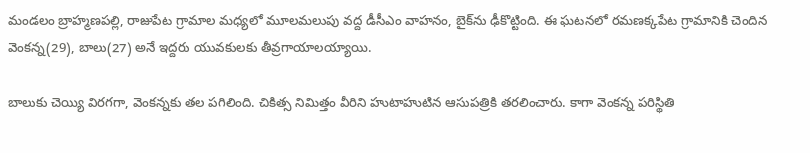మండలం బ్రాహ్మణపల్లి, రాజుపేట గ్రామాల మధ్యలో మూలమలుపు వద్ద డీసీఎం వాహనం, బైక్‌ను ఢీకొట్టింది. ఈ ఘటనలో రమణక్కపేట గ్రామానికి చెందిన వెంకన్న(29), బాలు(27) అనే ఇద్దరు యువకులకు తీవ్రగాయాలయ్యాయి.

బాలుకు చెయ్యి విరగగా, వెంకన్నకు తల పగిలింది. చికిత్స నిమిత్తం వీరిని హుటాహుటిన ఆసుపత్రికి తరలించారు. కాగా వెంకన్న పరిస్థితి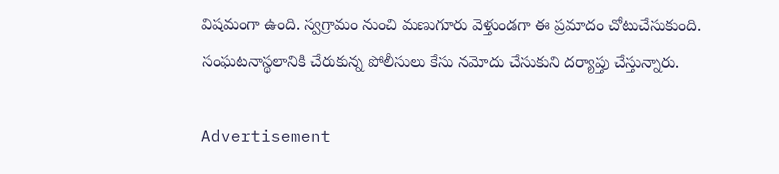విషమంగా ఉంది. స్వగ్రామం నుంచి మణుగూరు వెళ్తుండగా ఈ ప్రమాదం చోటుచేసుకుంది. సంఘటనాస్థలానికి చేరుకున్న పోలీసులు కేసు నమోదు చేసుకుని దర్యాప్తు చేస్తున్నారు.

Advertisement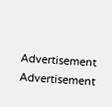Advertisement
Advertisement